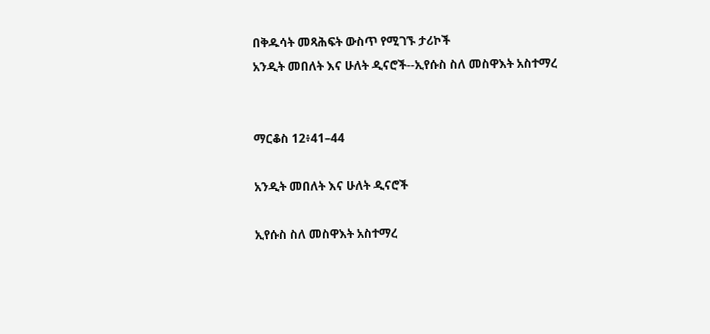በቅዱሳት መጻሕፍት ውስጥ የሚገኙ ታሪኮች
አንዲት መበለት እና ሁለት ዲናሮች--ኢየሱስ ስለ መስዋእት አስተማረ


ማርቆስ 12፥41–44

አንዲት መበለት እና ሁለት ዲናሮች

ኢየሱስ ስለ መስዋእት አስተማረ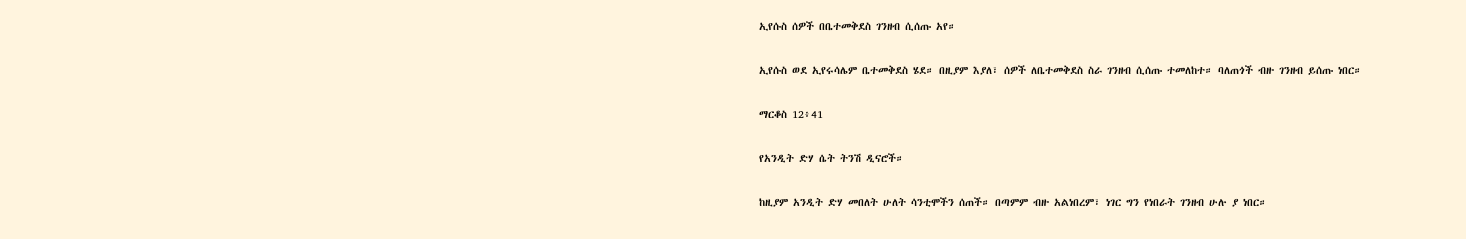ኢየሱስ ሰዎች በቤተመቅደስ ገንዘብ ሲሰጡ አየ።

ኢየሱስ ወደ ኢየሩሳሌም ቤተመቅደስ ሄደ። በዚያም እያለ፣ ሰዎች ለቤተመቅደስ ስራ ገንዘብ ሲሰጡ ተመለከተ። ባለጠጎች ብዙ ገንዘብ ይሰጡ ነበር።

ማርቆስ 12፥41

የአንዲት ድሃ ሴት ትንሽ ዲናሮች።

ከዚያም አንዲት ድሃ መበለት ሁለት ሳንቲሞችን ሰጠች። በጣምም ብዙ አልነበረም፣ ነገር ግን የነበራት ገንዘብ ሁሉ ያ ነበር።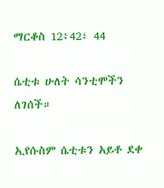ማርቆስ 12፥42፣ 44

ሴቲቱ ሁለት ሳንቲሞችን ለገሰች።

ኢየሱስም ሴቲቱን አይቶ ደቀ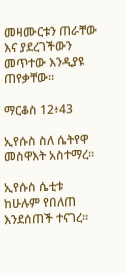መዛሙርቱን ጠራቸው እና ያደረገችውን መጥተው እንዲያዩ ጠየቃቸው።

ማርቆስ 12፥43

ኢየሱስ ስለ ሴትየዋ መስዋእት አስተማረ።

ኢየሱስ ሴቲቱ ከሁሉም የበለጠ እንደሰጠች ተናገረ።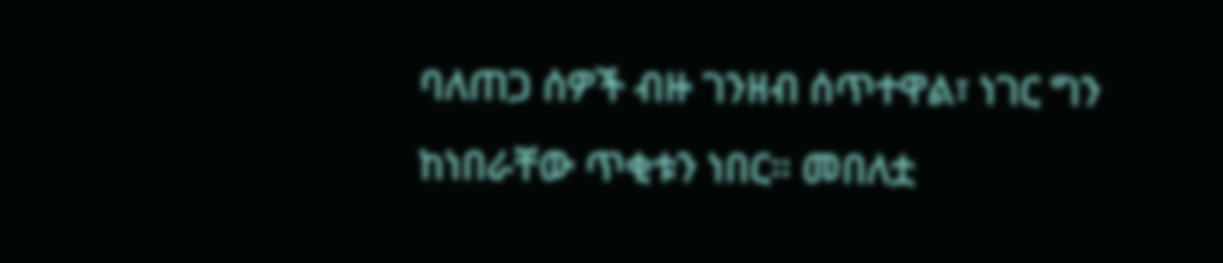ባለጠጋ ሰዎች ብዙ ገንዘብ ሰጥተዋል፣ ነገር ግን ከነበራቸው ጥቂቱን ነበር። መበለቷ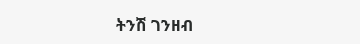ትንሽ ገንዘብ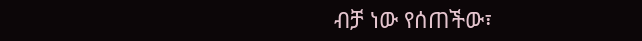ብቻ ነው የሰጠችው፣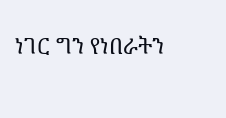ነገር ግን የነበራትን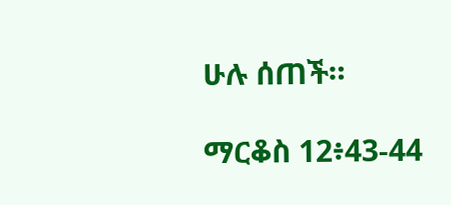ሁሉ ሰጠች።

ማርቆስ 12፥43-44